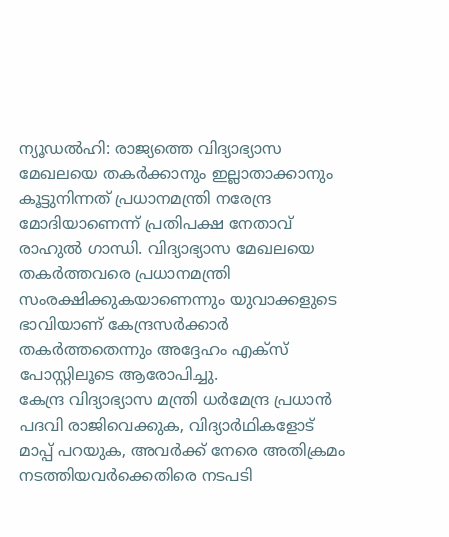ന്യൂഡൽഹി: രാജ്യത്തെ വിദ്യാഭ്യാസ മേഖലയെ തകർക്കാനും ഇല്ലാതാക്കാനും കൂട്ടുനിന്നത് പ്രധാനമന്ത്രി നരേന്ദ്ര മോദിയാണെന്ന് പ്രതിപക്ഷ നേതാവ് രാഹുൽ ഗാന്ധി. വിദ്യാഭ്യാസ മേഖലയെ തകർത്തവരെ പ്രധാനമന്ത്രി സംരക്ഷിക്കുകയാണെന്നും യുവാക്കളുടെ ഭാവിയാണ് കേന്ദ്രസർക്കാർ തകർത്തതെന്നും അദ്ദേഹം എക്സ് പോസ്റ്റിലൂടെ ആരോപിച്ചു.
കേന്ദ്ര വിദ്യാഭ്യാസ മന്ത്രി ധർമേന്ദ്ര പ്രധാൻ പദവി രാജിവെക്കുക, വിദ്യാർഥികളോട് മാപ്പ് പറയുക, അവർക്ക് നേരെ അതിക്രമം നടത്തിയവർക്കെതിരെ നടപടി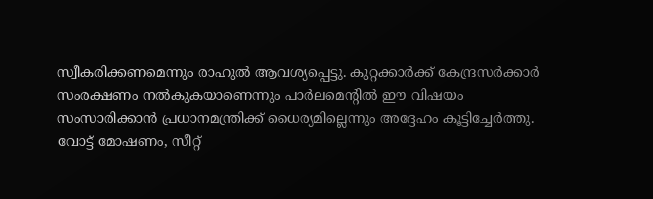സ്വീകരിക്കണമെന്നും രാഹുൽ ആവശ്യപ്പെട്ടു. കുറ്റക്കാർക്ക് കേന്ദ്രസർക്കാർ സംരക്ഷണം നൽകുകയാണെന്നും പാർലമെന്റിൽ ഈ വിഷയം സംസാരിക്കാൻ പ്രധാനമന്ത്രിക്ക് ധൈര്യമില്ലെന്നും അദ്ദേഹം കൂട്ടിച്ചേർത്തു.
വോട്ട് മോഷണം, സീറ്റ്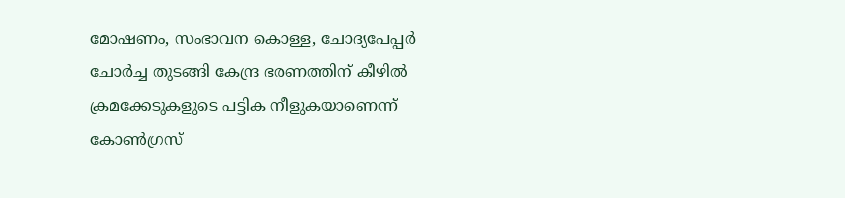മോഷണം, സംഭാവന കൊള്ള, ചോദ്യപേപ്പർ ചോർച്ച തുടങ്ങി കേന്ദ്ര ഭരണത്തിന് കീഴിൽ ക്രമക്കേടുകളുടെ പട്ടിക നീളുകയാണെന്ന് കോൺഗ്രസ്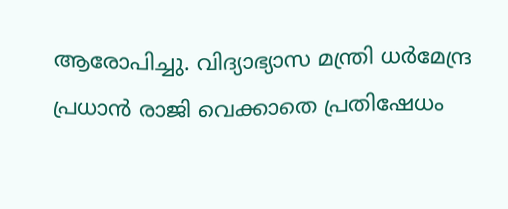ആരോപിച്ചു. വിദ്യാഭ്യാസ മന്ത്രി ധർമേന്ദ്ര പ്രധാൻ രാജി വെക്കാതെ പ്രതിഷേധം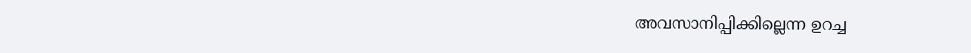അവസാനിപ്പിക്കില്ലെന്ന ഉറച്ച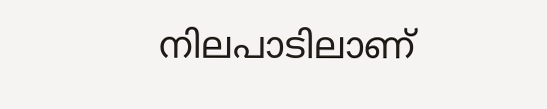നിലപാടിലാണ്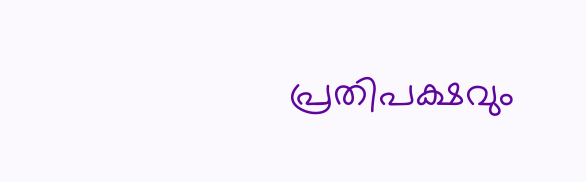പ്രതിപക്ഷവും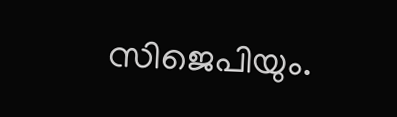സിജെപിയും.